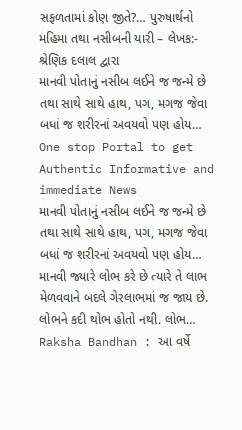સફળતામાં કોણ જીતે?… પુરુષાર્થનો મહિમા તથા નસીબની યારી – લેખક:- શ્રેણિક દલાલ દ્વારા
માનવી પોતાનું નસીબ લઈને જ જન્મે છે તથા સાથે સાથે હાથ, પગ, મગજ જેવા બધાં જ શરીરનાં અવયવો પણ હોય…
One stop Portal to get Authentic Informative and immediate News
માનવી પોતાનું નસીબ લઈને જ જન્મે છે તથા સાથે સાથે હાથ, પગ, મગજ જેવા બધાં જ શરીરનાં અવયવો પણ હોય…
માનવી જ્યારે લોભ કરે છે ત્યારે તે લાભ મેળવવાને બદલે ગેરલાભમાં જ જાય છે. લોભને કદી થોભ હોતો નથી. લોભ…
Raksha Bandhan : આ વર્ષે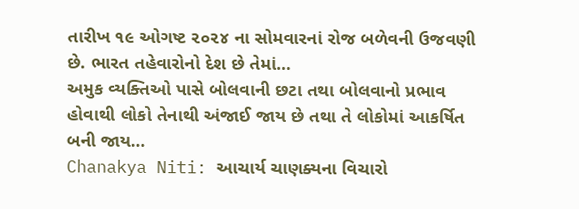તારીખ ૧૯ ઓગષ્ટ ૨૦૨૪ ના સોમવારનાં રોજ બળેવની ઉજવણી છે. ભારત તહેવારોનો દેશ છે તેમાં…
અમુક વ્યક્તિઓ પાસે બોલવાની છટા તથા બોલવાનો પ્રભાવ હોવાથી લોકો તેનાથી અંજાઈ જાય છે તથા તે લોકોમાં આકર્ષિત બની જાય…
Chanakya Niti: આચાર્ય ચાણક્યના વિચારો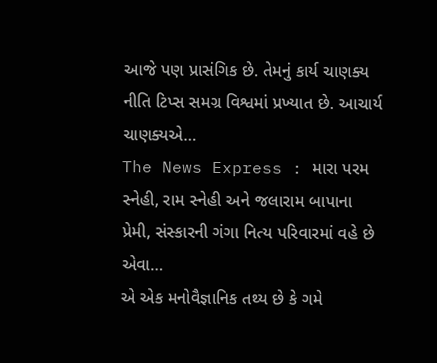આજે પણ પ્રાસંગિક છે. તેમનું કાર્ય ચાણક્ય નીતિ ટિપ્સ સમગ્ર વિશ્વમાં પ્રખ્યાત છે. આચાર્ય ચાણક્યએ…
The News Express : મારા પરમ સ્નેહી, રામ સ્નેહી અને જલારામ બાપાના પ્રેમી, સંસ્કારની ગંગા નિત્ય પરિવારમાં વહે છે એવા…
એ એક મનોવૈજ્ઞાનિક તથ્ય છે કે ગમે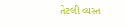તેટલી વ્યસ્ત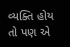વ્યક્તિ હોય તો પણ એ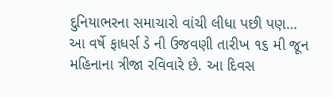દુનિયાભરના સમાચારો વાંચી લીધા પછી પણ…
આ વર્ષે ફાધર્સ ડે ની ઉજવણી તારીખ ૧૬ મી જૂન મહિનાના ત્રીજા રવિવારે છે. આ દિવસ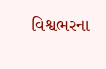વિશ્વભરના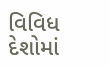વિવિધ દેશોમાં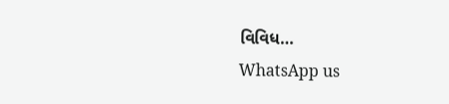વિવિધ…
WhatsApp us